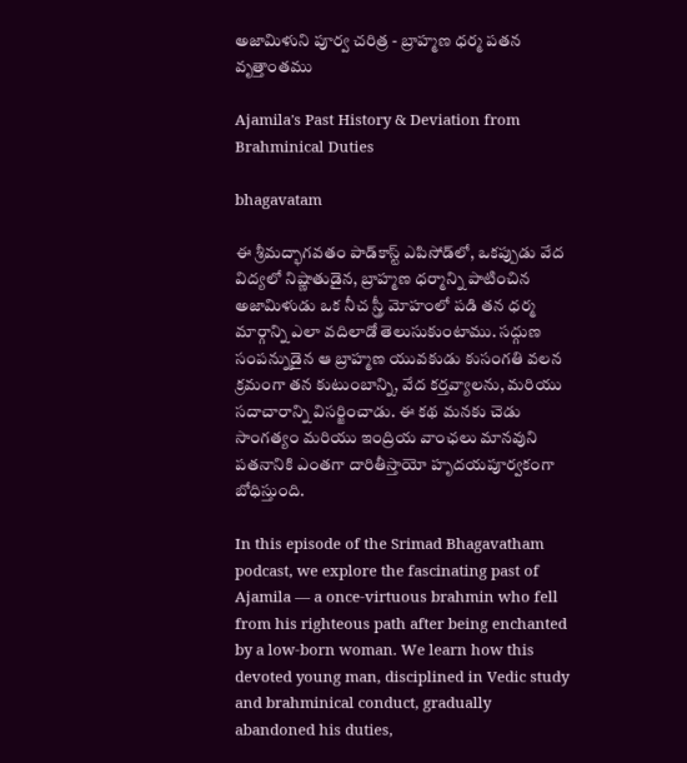అజామిళుని పూర్వ చరిత్ర - బ్రాహ్మణ ధర్మ పతన వృత్తాంతము

Ajamila's Past History & Deviation from Brahminical Duties

bhagavatam

ఈ శ్రీమద్భాగవతం పాడ్‌కాస్ట్ ఎపిసోడ్‌లో, ఒకప్పుడు వేద విద్యలో నిష్ణాతుడైన, బ్రాహ్మణ ధర్మాన్ని పాటించిన అజామిళుడు ఒక నీచ స్త్రీ మోహంలో పడి తన ధర్మ మార్గాన్ని ఎలా వదిలాడో తెలుసుకుంటాము. సద్గుణ సంపన్నుడైన ఆ బ్రాహ్మణ యువకుడు కుసంగతి వలన క్రమంగా తన కుటుంబాన్ని, వేద కర్తవ్యాలను, మరియు సదాచారాన్ని విసర్జించాడు. ఈ కథ మనకు చెడు సాంగత్యం మరియు ఇంద్రియ వాంఛలు మానవుని పతనానికి ఎంతగా దారితీస్తాయో హృదయపూర్వకంగా బోధిస్తుంది.

In this episode of the Srimad Bhagavatham podcast, we explore the fascinating past of Ajamila — a once-virtuous brahmin who fell from his righteous path after being enchanted by a low-born woman. We learn how this devoted young man, disciplined in Vedic study and brahminical conduct, gradually abandoned his duties,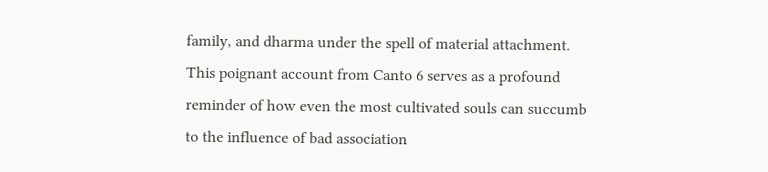family, and dharma under the spell of material attachment. This poignant account from Canto 6 serves as a profound reminder of how even the most cultivated souls can succumb to the influence of bad association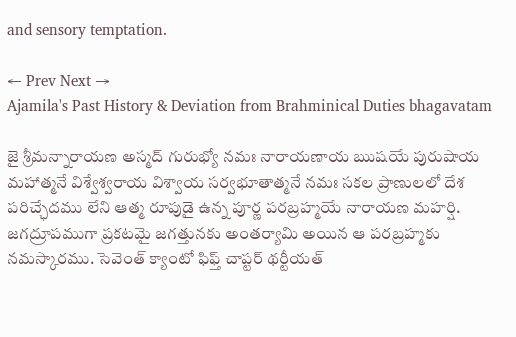and sensory temptation.

← Prev Next →
Ajamila's Past History & Deviation from Brahminical Duties bhagavatam

జై శ్రీమన్నారాయణ అస్మద్ గురుభ్యో నమః నారాయణాయ ఋషయే పురుషాయ మహాత్మనే విశ్వేశ్వరాయ విశ్వాయ సర్వభూతాత్మనే నమః సకల ప్రాణులలో దేశ పరిచ్ఛేదము లేని ఆత్మ రూపుడై ఉన్న పూర్ణ పరబ్రహ్మయే నారాయణ మహర్షి. జగద్రూపముగా ప్రకటమై జగత్తునకు అంతర్యామి అయిన ఆ పరబ్రహ్మకు నమస్కారము. సెవెంత్ క్యాంటో ఫిఫ్త్ చాప్టర్ థర్టీయత్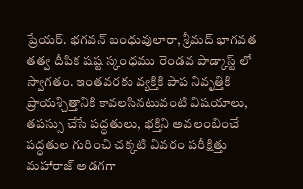ప్రేయర్. భగవన్ బంధువులారా, శ్రీమద్ భాగవత తత్వ దీపిక షష్ట స్కంధము రెండవ పాడ్కాస్ట్ లో స్వాగతం. ఇంతవరకు వ్యక్తికి పాప నివృత్తికి ప్రాయశ్చిత్తానికి కావలసినటువంటి విషయాలు, తపస్సు చేసే పద్ధతులు, భక్తిని అవలంబించే పద్ధతుల గురించి చక్కటి వివరం పరీక్షిత్తు మహారాజ్ అడగగా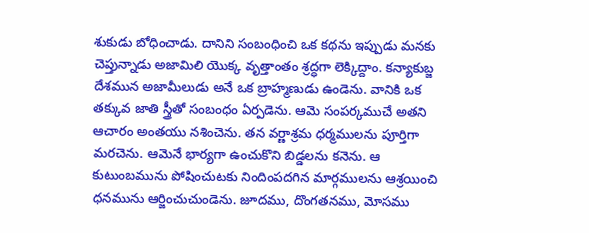శుకుడు బోధించాడు. దానిని సంబంధించి ఒక కథను ఇప్పుడు మనకు చెప్తున్నాడు అజామిలి యొక్క వృత్తాంతం శ్రద్ధగా లెక్కిద్దాం. కన్యాకుబ్జ దేశమున అజామీలుడు అనే ఒక బ్రాహ్మణుడు ఉండెను. వానికి ఒక తక్కువ జాతి స్త్రీతో సంబంధం ఏర్పడెను. ఆమె సంపర్కముచే అతని ఆచారం అంతయు నశించెను. తన వర్ణాశ్రమ ధర్మములను పూర్తిగా మరచెను. ఆమెనే భార్యగా ఉంచుకొని బిడ్డలను కనెను. ఆ కుటుంబమును పోషించుటకు నిందింపదగిన మార్గములను ఆశ్రయించి ధనమును ఆర్జించుచుండెను. జూదము, దొంగతనము, మోసము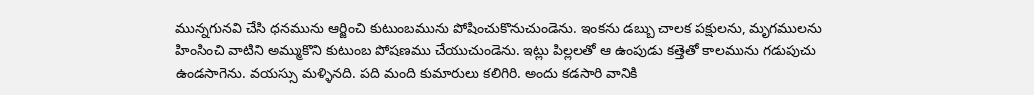మున్నగునవి చేసి ధనమును ఆర్జించి కుటుంబమును పోషించుకొనుచుండెను. ఇంకను డబ్బు చాలక పక్షులను, మృగములను హింసించి వాటిని అమ్ముకొని కుటుంబ పోషణము చేయుచుండెను. ఇట్లు పిల్లలతో ఆ ఉంపుడు కత్తెతో కాలమును గడుపుచు ఉండసాగెను. వయస్సు మళ్ళినది. పది మంది కుమారులు కలిగిరి. అందు కడసారి వానికి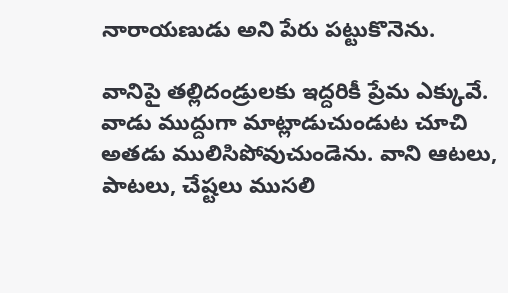నారాయణుడు అని పేరు పట్టుకొనెను.

వానిపై తల్లిదండ్రులకు ఇద్దరికీ ప్రేమ ఎక్కువే. వాడు ముద్దుగా మాట్లాడుచుండుట చూచి అతడు ములిసిపోవుచుండెను. వాని ఆటలు, పాటలు, చేష్టలు ముసలి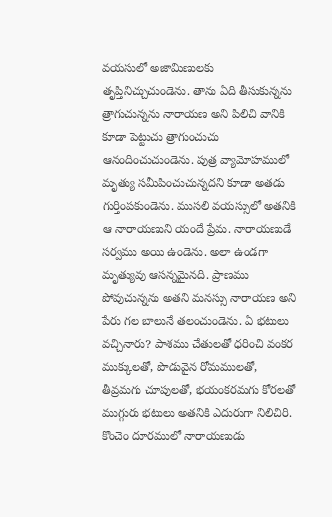వయసులో అజామిణులకు తృప్తినిచ్చుచుండెను. తాను ఏది తీసుకున్నను త్రాగుచున్నను నారాయణ అని పిలిచి వానికి కూడా పెట్టుచు త్రాగుంచుచు ఆనందించుచుండెను. పుత్ర వ్యామోహములో మృత్యు సమీపించుచున్నదని కూడా అతడు గుర్తింపకుండెను. ముసలి వయస్సులో అతనికి ఆ నారాయణుని యందే ప్రేమ. నారాయణుడే సర్వము అయి ఉండెను. అలా ఉండగా మృత్యువు ఆసన్నమైనది. ప్రాణము పోవుచున్నను అతని మనస్సు నారాయణ అని పేరు గల బాలునే తలంచుండెను. ఏ భటులు వచ్చినారు? పాశము చేతులతో ధరించి వంకర ముక్కులతో, పొడువైన రోమములతో, తీవ్రమగు చూపులతో, భయంకరమగు కోరలతో ముగ్గురు భటులు అతనికి ఎదురుగా నిలిచిరి. కొంచెం దూరములో నారాయణుడు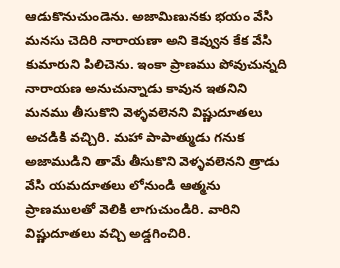ఆడుకొనుచుండెను. అజామిణునకు భయం వేసి మనసు చెదిరి నారాయణా అని కెవ్వున కేక వేసి కుమారుని పిలిచెను. ఇంకా ప్రాణము పోవుచున్నది నారాయణ అనుచున్నాడు కావున ఇతనిని మనము తీసుకొని వెళ్ళవలెనని విష్ణుదూతలు అచడికి వచ్చిరి. మహా పాపాత్ముడు గనుక అజాముడిని తామే తీసుకొని వెళ్ళవలెనని త్రాడు వేసి యమదూతలు లోనుండి ఆత్మను ప్రాణములతో వెలికి లాగుచుండిరి. వారిని విష్ణుదూతలు వచ్చి అడ్డగించిరి.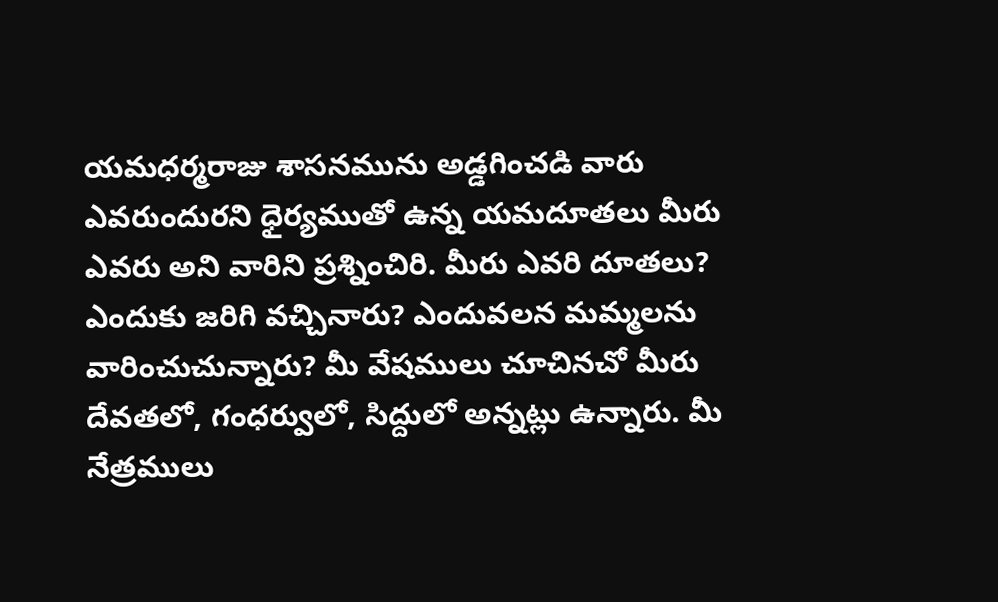యమధర్మరాజు శాసనమును అడ్డగించడి వారు ఎవరుందురని ధైర్యముతో ఉన్న యమదూతలు మీరు ఎవరు అని వారిని ప్రశ్నించిరి. మీరు ఎవరి దూతలు? ఎందుకు జరిగి వచ్చినారు? ఎందువలన మమ్మలను వారించుచున్నారు? మీ వేషములు చూచినచో మీరు దేవతలో, గంధర్వులో, సిద్దులో అన్నట్లు ఉన్నారు. మీ నేత్రములు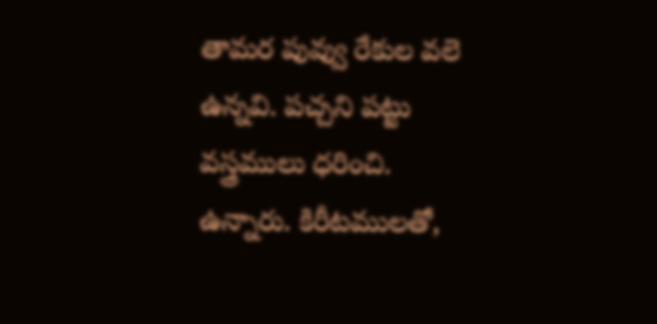తామర పువ్వు రేకుల వలె ఉన్నవి. పచ్చని పట్టు వస్త్రములు ధరించి. ఉన్నారు. కిరీటములతో,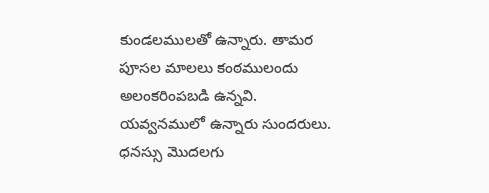కుండలములతో ఉన్నారు. తామర పూసల మాలలు కంఠములందు అలంకరింపబడి ఉన్నవి. యవ్వనములో ఉన్నారు సుందరులు. ధనస్సు మొదలగు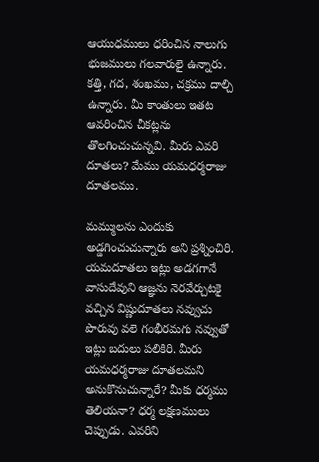ఆయుధములు ధరించిన నాలుగు భుజములు గలవారులై ఉన్నారు. కత్తి, గద, శంఖము, చక్రము దాల్చి ఉన్నారు. మీ కాంతులు ఇతట ఆవరించిన చీకట్లను తొలగించుచున్నవి. మీరు ఎవరి దూతలు? మేము యమధర్మరాజు దూతలము.

మమ్ములను ఎందుకు అడ్డగించుచున్నారు అని ప్రశ్నించిరి. యమదూతలు ఇట్లు అడగగానే వాసుదేవుని ఆజ్ఞను నెరవేర్చుటకై వచ్చిన విష్ణుదూతలు నవ్వుచు పొరువు వలె గంభీరమగు నవ్వుతో ఇట్లు బదులు పలికిరి. మీరు యమధర్మరాజు దూతలమని అనుకొనుచున్నారే? మీకు ధర్మము తెలియనా? ధర్మ లక్షణములు చెప్పుడు. ఎవరిని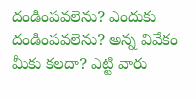దండింపవలెను? ఎందుకు దండింపవలెను? అన్న వివేకం మీకు కలదా? ఎట్టి వారు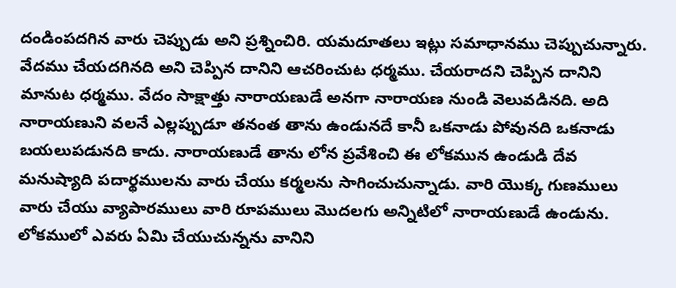దండింపదగిన వారు చెప్పుడు అని ప్రశ్నించిరి. యమదూతలు ఇట్లు సమాధానము చెప్పుచున్నారు. వేదము చేయదగినది అని చెప్పిన దానిని ఆచరించుట ధర్మము. చేయరాదని చెప్పిన దానిని మానుట ధర్మము. వేదం సాక్షాత్తు నారాయణుడే అనగా నారాయణ నుండి వెలువడినది. అది నారాయణుని వలనే ఎల్లప్పుడూ తనంత తాను ఉండునదే కానీ ఒకనాడు పోవునది ఒకనాడు బయలుపడునది కాదు. నారాయణుడే తాను లోన ప్రవేశించి ఈ లోకమున ఉండుడి దేవ మనుష్యాది పదార్థములను వారు చేయు కర్మలను సాగించుచున్నాడు. వారి యొక్క గుణములు వారు చేయు వ్యాపారములు వారి రూపములు మొదలగు అన్నిటిలో నారాయణుడే ఉండును. లోకములో ఎవరు ఏమి చేయుచున్నను వానిని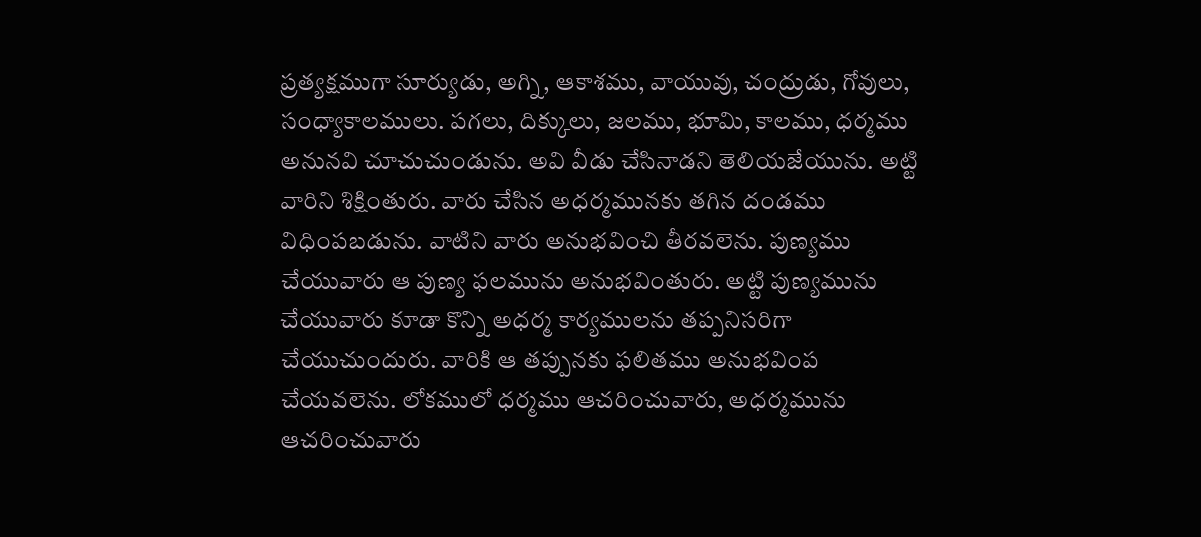ప్రత్యక్షముగా సూర్యుడు, అగ్ని, ఆకాశము, వాయువు, చంద్రుడు, గోవులు, సంధ్యాకాలములు. పగలు, దిక్కులు, జలము, భూమి, కాలము, ధర్మము అనునవి చూచుచుండును. అవి వీడు చేసినాడని తెలియజేయును. అట్టి వారిని శిక్షింతురు. వారు చేసిన అధర్మమునకు తగిన దండము విధింపబడును. వాటిని వారు అనుభవించి తీరవలెను. పుణ్యము చేయువారు ఆ పుణ్య ఫలమును అనుభవింతురు. అట్టి పుణ్యమును చేయువారు కూడా కొన్ని అధర్మ కార్యములను తప్పనిసరిగా చేయుచుందురు. వారికి ఆ తప్పునకు ఫలితము అనుభవింప చేయవలెను. లోకములో ధర్మము ఆచరించువారు, అధర్మమును ఆచరించువారు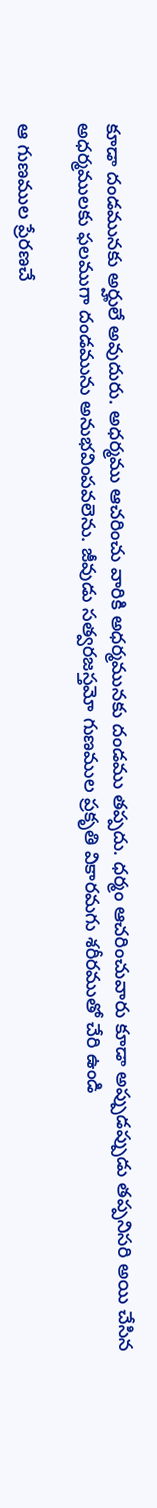కూడా దండమునకు అర్హులే అవుదురు. అధర్మము ఆచరించు వారికి అధర్మమునకు దండము తప్పదు. ధర్మం ఆచరించువారు కూడా అప్పుడప్పుడు తప్పనిసరి అయి చేసిన అధర్మములకు ఫలముగా దండమును అనుభవింపవలెను. జీవుడు సత్వరజస్తమో గుణముల ప్రకృతి వికారమగు శరీరముతో చేరి ఉండి

ఆ గుణముల ప్రేరణచే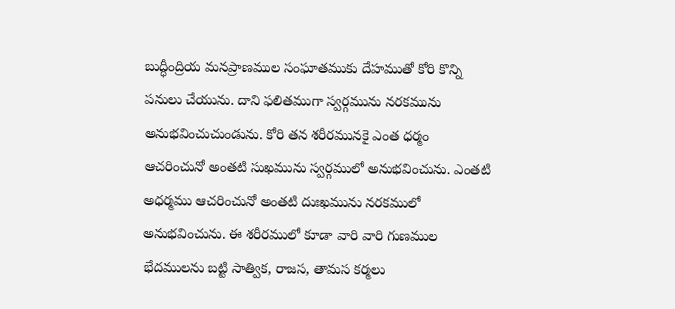బుద్ధీంద్రియ మనప్రాణముల సంఘాతముకు దేహముతో కోరి కొన్ని పనులు చేయును. దాని ఫలితముగా స్వర్గమును నరకమును అనుభవించుచుండును. కోరి తన శరీరమునకై ఎంత ధర్మం ఆచరించునో అంతటి సుఖమును స్వర్గములో అనుభవించును. ఎంతటి అధర్మము ఆచరించునో అంతటి దుఃఖమును నరకములో అనుభవించును. ఈ శరీరములో కూడా వారి వారి గుణముల భేదములను బట్టి సాత్విక, రాజస, తామస కర్మలు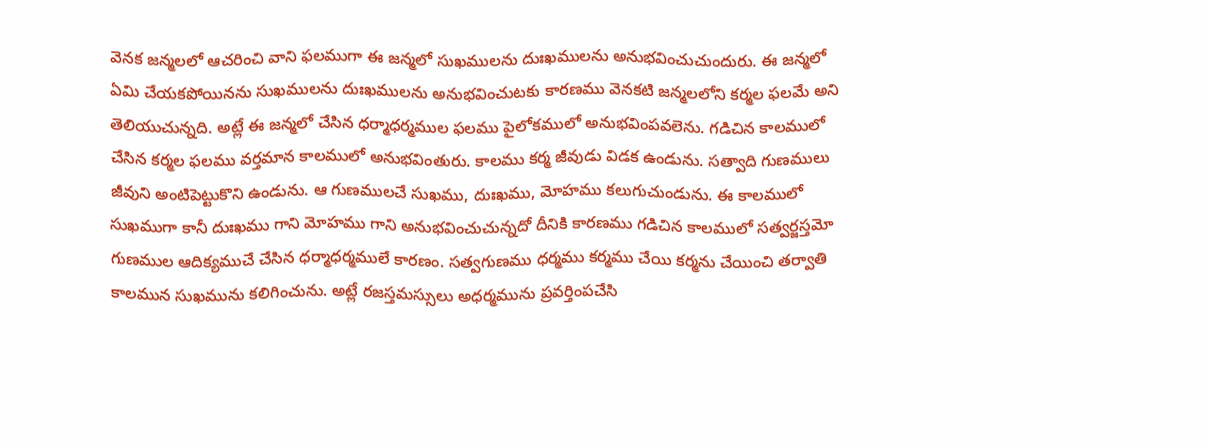వెనక జన్మలలో ఆచరించి వాని ఫలముగా ఈ జన్మలో సుఖములను దుఃఖములను అనుభవించుచుందురు. ఈ జన్మలో ఏమి చేయకపోయినను సుఖములను దుఃఖములను అనుభవించుటకు కారణము వెనకటి జన్మలలోని కర్మల ఫలమే అని తెలియుచున్నది. అట్లే ఈ జన్మలో చేసిన ధర్మాధర్మముల ఫలము పైలోకములో అనుభవింపవలెను. గడిచిన కాలములో చేసిన కర్మల ఫలము వర్తమాన కాలములో అనుభవింతురు. కాలము కర్మ జీవుడు విడక ఉండును. సత్వాది గుణములు జీవుని అంటిపెట్టుకొని ఉండును. ఆ గుణములచే సుఖము, దుఃఖము, మోహము కలుగుచుండును. ఈ కాలములో సుఖముగా కానీ దుఃఖము గాని మోహము గాని అనుభవించుచున్నదో దీనికి కారణము గడిచిన కాలములో సత్వర్జస్తమో గుణముల ఆదిక్యముచే చేసిన ధర్మాధర్మములే కారణం. సత్వగుణము ధర్మము కర్మము చేయి కర్మను చేయించి తర్వాతి కాలమున సుఖమును కలిగించును. అట్లే రజస్తమస్సులు అధర్మమును ప్రవర్తింపచేసి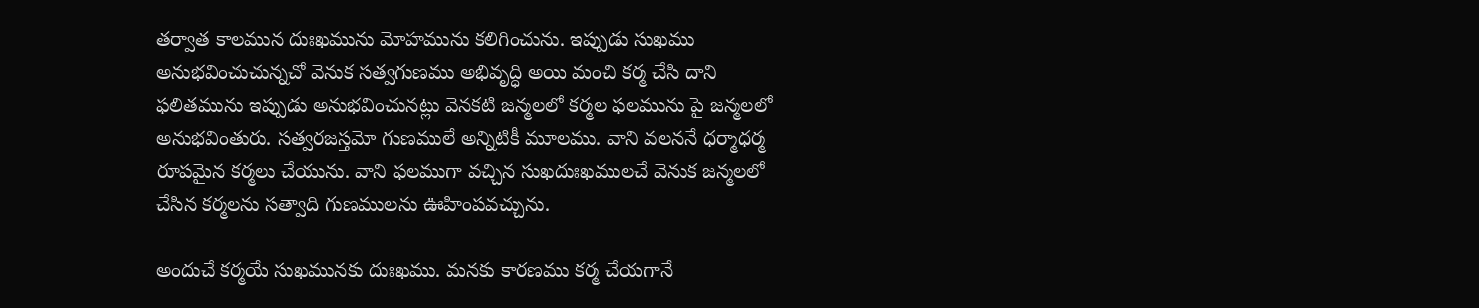తర్వాత కాలమున దుఃఖమును మోహమును కలిగించును. ఇప్పుడు సుఖము అనుభవించుచున్నచో వెనుక సత్వగుణము అభివృద్ధి అయి మంచి కర్మ చేసి దాని ఫలితమును ఇప్పుడు అనుభవించునట్లు వెనకటి జన్మలలో కర్మల ఫలమును పై జన్మలలో అనుభవింతురు. సత్వరజస్తమో గుణములే అన్నిటికీ మూలము. వాని వలననే ధర్మాధర్మ రూపమైన కర్మలు చేయును. వాని ఫలముగా వచ్చిన సుఖదుఃఖములచే వెనుక జన్మలలో చేసిన కర్మలను సత్వాది గుణములను ఊహింపవచ్చును.

అందుచే కర్మయే సుఖమునకు దుఃఖము. మనకు కారణము కర్మ చేయగానే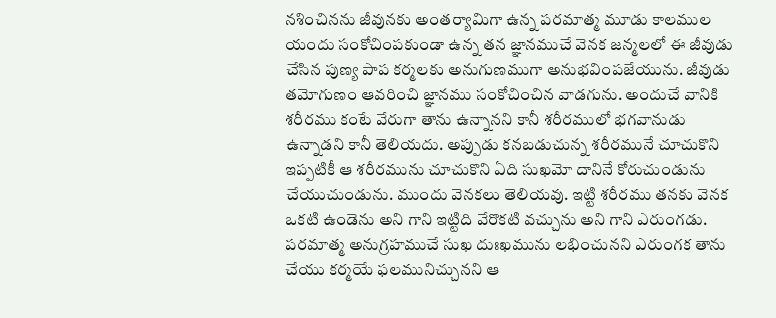నశించినను జీవునకు అంతర్యామిగా ఉన్న పరమాత్మ మూడు కాలముల యందు సంకోచింపకుండా ఉన్న తన జ్ఞానముచే వెనక జన్మలలో ఈ జీవుడు చేసిన పుణ్య పాప కర్మలకు అనుగుణముగా అనుభవింపజేయును. జీవుడు తమోగుణం ఆవరించి జ్ఞానము సంకోచించిన వాడగును. అందుచే వానికి శరీరము కంటే వేరుగా తాను ఉన్నానని కానీ శరీరములో భగవానుడు ఉన్నాడని కానీ తెలియదు. అప్పుడు కనబడుచున్న శరీరమునే చూచుకొని ఇప్పటికీ ఆ శరీరమును చూచుకొని ఏది సుఖమో దానినే కోరుచుండును చేయుచుండును. ముందు వెనకలు తెలియవు. ఇట్టి శరీరము తనకు వెనక ఒకటి ఉండెను అని గాని ఇట్టిది వేరొకటి వచ్చును అని గాని ఎరుంగడు. పరమాత్మ అనుగ్రహముచే సుఖ దుఃఖమును లభించునని ఎరుంగక తాను చేయు కర్మయే ఫలమునిచ్చునని ఆ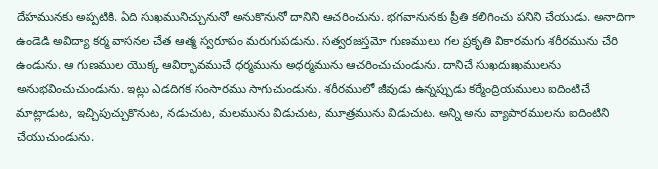దేహమునకు అప్పటికి. ఏది సుఖమునిచ్చునునో అనుకొనునో దానిని ఆచరించును. భగవానునకు ప్రీతి కలిగించు పనిని చేయుడు. అనాదిగా ఉండెడి అవిద్యా కర్మ వాసనల చేత ఆత్మ స్వరూపం మరుగుపడును. సత్వరజస్తమో గుణములు గల ప్రకృతి వికారమగు శరీరమును చేరి ఉండును. ఆ గుణముల యొక్క ఆవిర్భావముచే ధర్మమును అధర్మమును ఆచరించుచుండును. దానిచే సుఖదుఃఖములను అనుభవించుచుండును. ఇట్లు ఎడదిగక సంసారము సాగుచుండును. శరీరములో జీవుడు ఉన్నప్పుడు కర్మేంద్రియములు ఐదింటిచే మాట్లాడుట, ఇచ్చిపుచ్చుకొనుట, నడుచుట, మలమును విడుచుట, మూత్రమును విడుచుట. అన్ని అను వ్యాపారములను ఐదింటిని చేయుచుండును.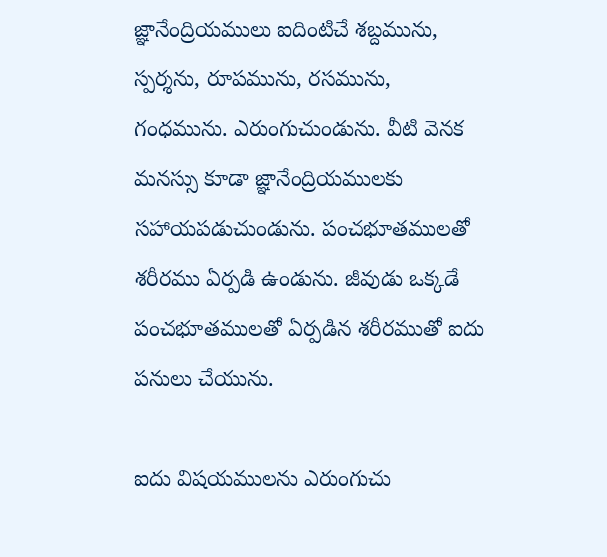జ్ఞానేంద్రియములు ఐదింటిచే శబ్దమును, స్పర్శను, రూపమును, రసమును, గంధమును. ఎరుంగుచుండును. వీటి వెనక మనస్సు కూడా జ్ఞానేంద్రియములకు సహాయపడుచుండును. పంచభూతములతో శరీరము ఏర్పడి ఉండును. జీవుడు ఒక్కడే పంచభూతములతో ఏర్పడిన శరీరముతో ఐదు పనులు చేయును.

ఐదు విషయములను ఎరుంగుచు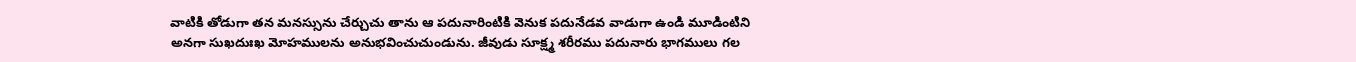వాటికి తోడుగా తన మనస్సును చేర్చుచు తాను ఆ పదునారింటికి వెనుక పదునేడవ వాడుగా ఉండి మూడింటిని అనగా సుఖదుఃఖ మోహములను అనుభవించుచుండును. జీవుడు సూక్ష్మ శరీరము పదునారు భాగములు గల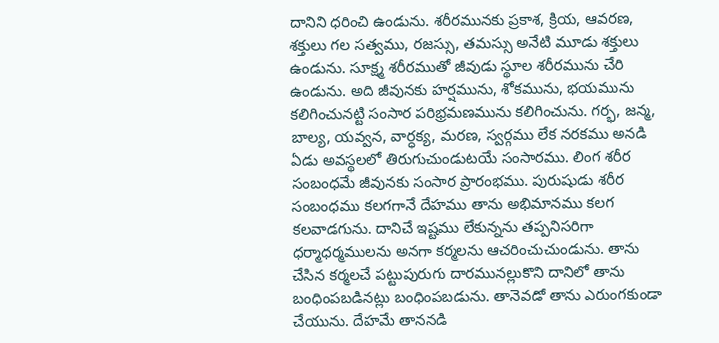దానిని ధరించి ఉండును. శరీరమునకు ప్రకాశ, క్రియ, ఆవరణ, శక్తులు గల సత్వము, రజస్సు, తమస్సు అనేటి మూడు శక్తులు ఉండును. సూక్ష్మ శరీరముతో జీవుడు స్థూల శరీరమును చేరి ఉండును. అది జీవునకు హర్షమును, శోకమును, భయమును కలిగించునట్టి సంసార పరిభ్రమణమును కలిగించును. గర్భ, జన్మ, బాల్య, యవ్వన, వార్ధక్య, మరణ, స్వర్గము లేక నరకము అనడి ఏడు అవస్థలలో తిరుగుచుండుటయే సంసారము. లింగ శరీర సంబంధమే జీవునకు సంసార ప్రారంభము. పురుషుడు శరీర సంబంధము కలగగానే దేహము తాను అభిమానము కలగ కలవాడగును. దానిచే ఇష్టము లేకున్నను తప్పనిసరిగా ధర్మాధర్మములను అనగా కర్మలను ఆచరించుచుండును. తాను చేసిన కర్మలచే పట్టుపురుగు దారమునల్లుకొని దానిలో తాను బంధింపబడినట్లు బంధింపబడును. తానెవడో తాను ఎరుంగకుండా చేయును. దేహమే తాననడి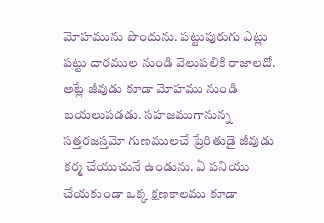మోహమును పొందును. పట్టుపురుగు ఎట్లు పట్టు దారముల నుండి వెలుపలికి రాజాలదో. అట్లే జీవుడు కూడా మోహము నుండి బయలుపడడు. సహజముగానున్న సత్తరజస్తమో గుణములచే ప్రేరితుడై జీవుడు కర్మ చేయుచునే ఉండును. ఏ పనియు చేయకుండా ఒక్క క్షణకాలము కూడా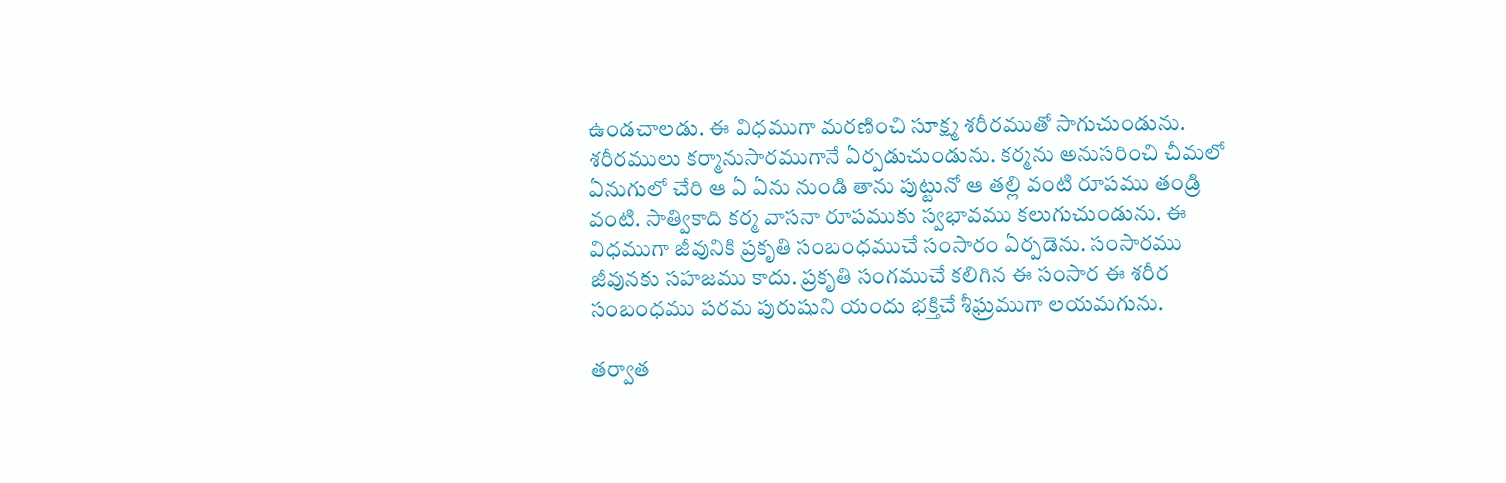ఉండచాలడు. ఈ విధముగా మరణించి సూక్ష్మ శరీరముతో సాగుచుండును. శరీరములు కర్మానుసారముగానే ఏర్పడుచుండును. కర్మను అనుసరించి చీమలో ఏనుగులో చేరి ఆ ఏ ఏను నుండి తాను పుట్టునో ఆ తల్లి వంటి రూపము తండ్రి వంటి. సాత్వికాది కర్మ వాసనా రూపముకు స్వభావము కలుగుచుండును. ఈ విధముగా జీవునికి ప్రకృతి సంబంధముచే సంసారం ఏర్పడెను. సంసారము జీవునకు సహజము కాదు. ప్రకృతి సంగముచే కలిగిన ఈ సంసార ఈ శరీర సంబంధము పరమ పురుషుని యందు భక్తిచే శీఘ్రముగా లయమగును.

తర్వాత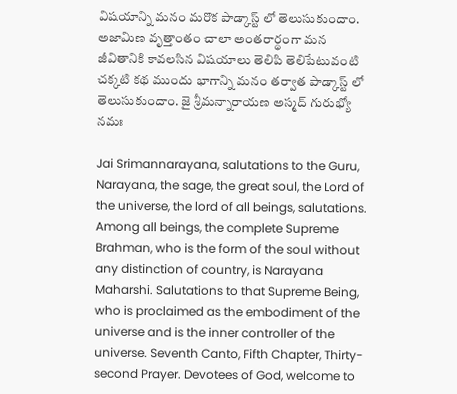విషయాన్ని మనం మరొక పాడ్కాస్ట్ లో తెలుసుకుందాం. అజామిణ వృత్తాంతం చాలా అంతరార్థంగా మన జీవితానికి కావలసిన విషయాలు తెలిపి తెలిపేటువంటి చక్కటి కథ ముందు భాగాన్ని మనం తర్వాత పాడ్కాస్ట్ లో తెలుసుకుందాం. జై శ్రీమన్నారాయణ అస్మద్ గురుభ్యో నమః

Jai Srimannarayana, salutations to the Guru, Narayana, the sage, the great soul, the Lord of the universe, the lord of all beings, salutations. Among all beings, the complete Supreme Brahman, who is the form of the soul without any distinction of country, is Narayana Maharshi. Salutations to that Supreme Being, who is proclaimed as the embodiment of the universe and is the inner controller of the universe. Seventh Canto, Fifth Chapter, Thirty-second Prayer. Devotees of God, welcome to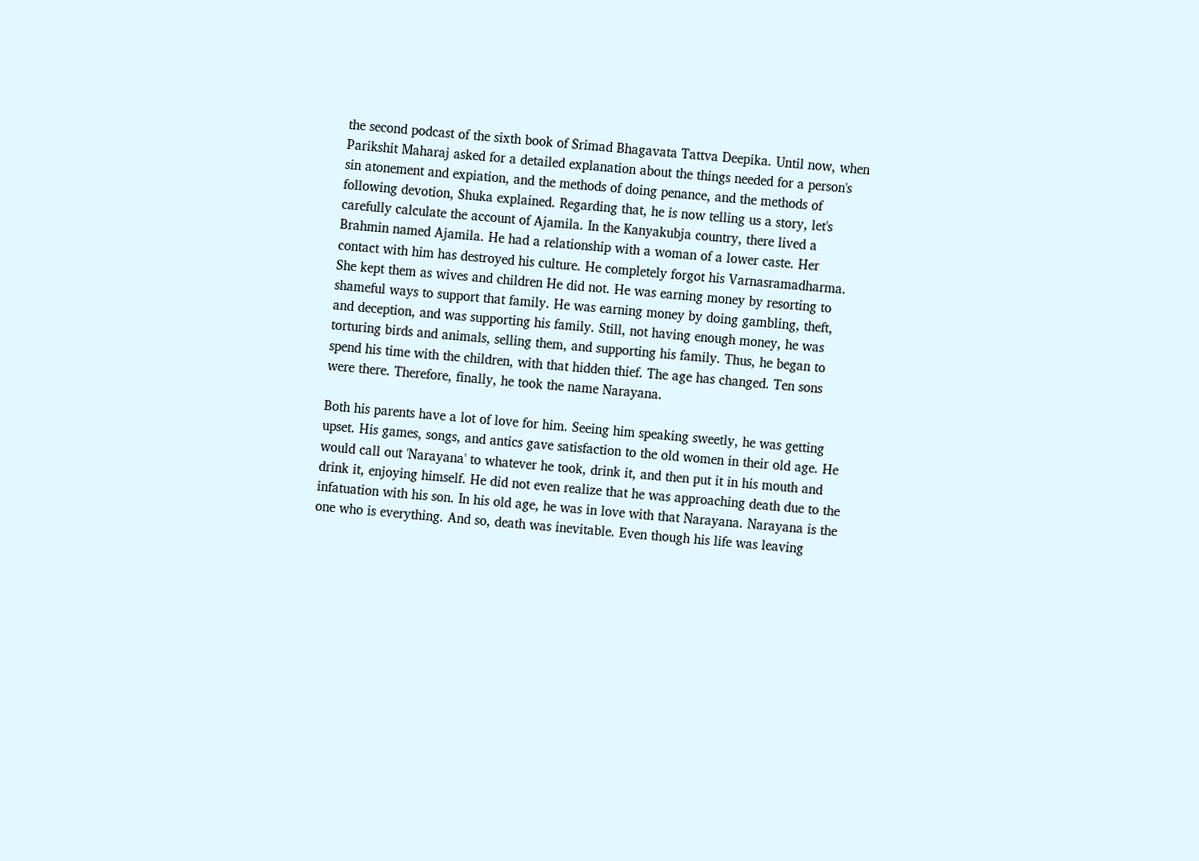the second podcast of the sixth book of Srimad Bhagavata Tattva Deepika. Until now, when Parikshit Maharaj asked for a detailed explanation about the things needed for a person's sin atonement and expiation, and the methods of doing penance, and the methods of following devotion, Shuka explained. Regarding that, he is now telling us a story, let's carefully calculate the account of Ajamila. In the Kanyakubja country, there lived a Brahmin named Ajamila. He had a relationship with a woman of a lower caste. Her contact with him has destroyed his culture. He completely forgot his Varnasramadharma. She kept them as wives and children He did not. He was earning money by resorting to shameful ways to support that family. He was earning money by doing gambling, theft, and deception, and was supporting his family. Still, not having enough money, he was torturing birds and animals, selling them, and supporting his family. Thus, he began to spend his time with the children, with that hidden thief. The age has changed. Ten sons were there. Therefore, finally, he took the name Narayana.

Both his parents have a lot of love for him. Seeing him speaking sweetly, he was getting upset. His games, songs, and antics gave satisfaction to the old women in their old age. He would call out 'Narayana' to whatever he took, drink it, and then put it in his mouth and drink it, enjoying himself. He did not even realize that he was approaching death due to the infatuation with his son. In his old age, he was in love with that Narayana. Narayana is the one who is everything. And so, death was inevitable. Even though his life was leaving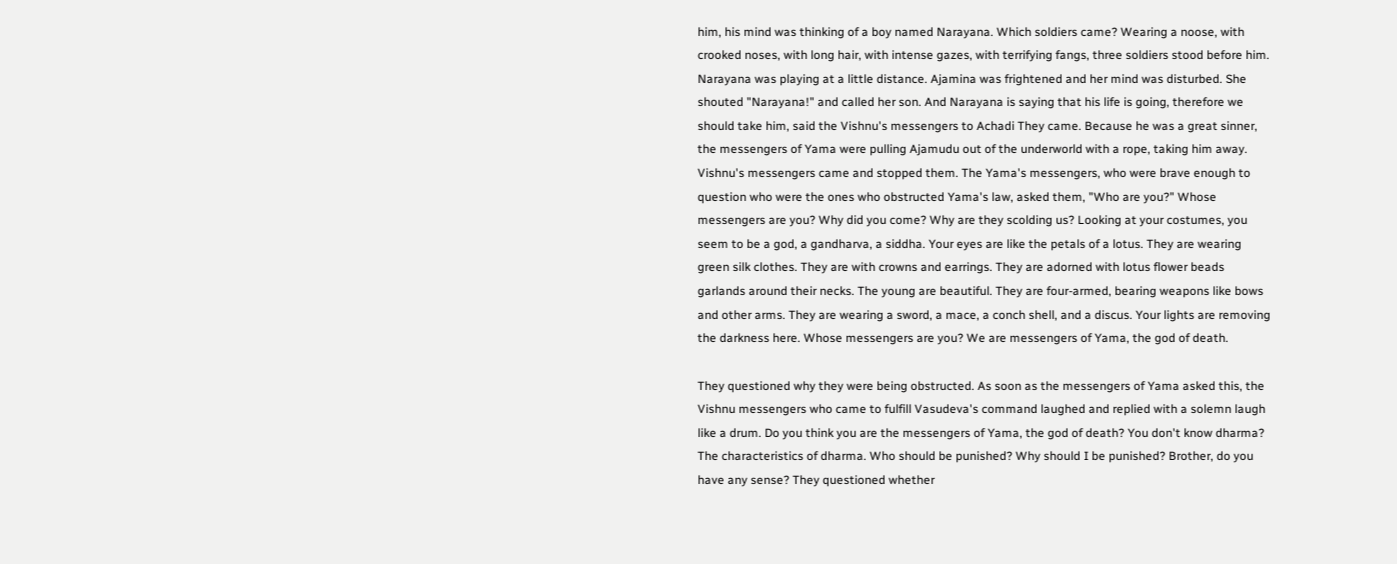him, his mind was thinking of a boy named Narayana. Which soldiers came? Wearing a noose, with crooked noses, with long hair, with intense gazes, with terrifying fangs, three soldiers stood before him. Narayana was playing at a little distance. Ajamina was frightened and her mind was disturbed. She shouted "Narayana!" and called her son. And Narayana is saying that his life is going, therefore we should take him, said the Vishnu's messengers to Achadi They came. Because he was a great sinner, the messengers of Yama were pulling Ajamudu out of the underworld with a rope, taking him away. Vishnu's messengers came and stopped them. The Yama's messengers, who were brave enough to question who were the ones who obstructed Yama's law, asked them, "Who are you?" Whose messengers are you? Why did you come? Why are they scolding us? Looking at your costumes, you seem to be a god, a gandharva, a siddha. Your eyes are like the petals of a lotus. They are wearing green silk clothes. They are with crowns and earrings. They are adorned with lotus flower beads garlands around their necks. The young are beautiful. They are four-armed, bearing weapons like bows and other arms. They are wearing a sword, a mace, a conch shell, and a discus. Your lights are removing the darkness here. Whose messengers are you? We are messengers of Yama, the god of death.

They questioned why they were being obstructed. As soon as the messengers of Yama asked this, the Vishnu messengers who came to fulfill Vasudeva's command laughed and replied with a solemn laugh like a drum. Do you think you are the messengers of Yama, the god of death? You don't know dharma? The characteristics of dharma. Who should be punished? Why should I be punished? Brother, do you have any sense? They questioned whether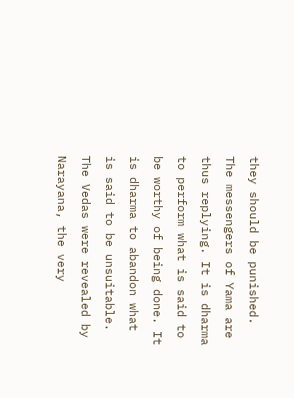they should be punished. The messengers of Yama are thus replying. It is dharma to perform what is said to be worthy of being done. It is dharma to abandon what is said to be unsuitable. The Vedas were revealed by Narayana, the very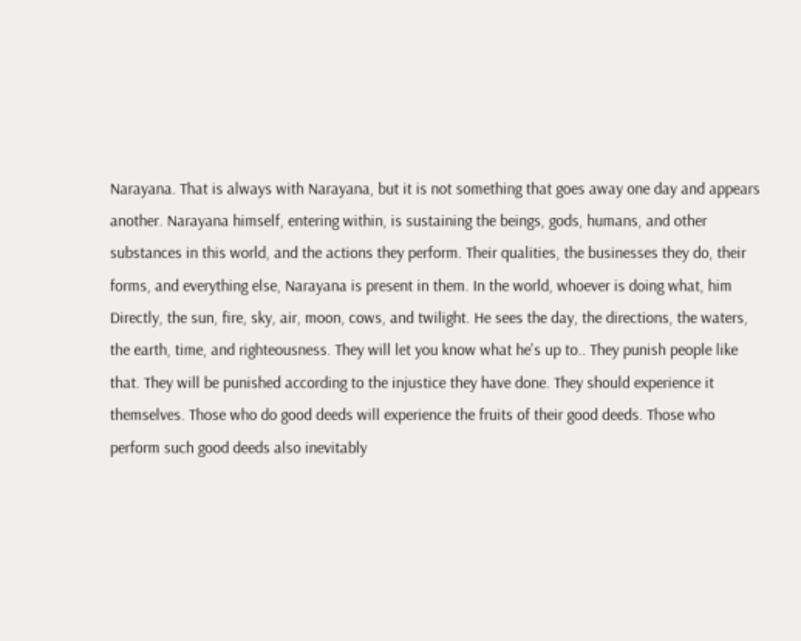Narayana. That is always with Narayana, but it is not something that goes away one day and appears another. Narayana himself, entering within, is sustaining the beings, gods, humans, and other substances in this world, and the actions they perform. Their qualities, the businesses they do, their forms, and everything else, Narayana is present in them. In the world, whoever is doing what, him Directly, the sun, fire, sky, air, moon, cows, and twilight. He sees the day, the directions, the waters, the earth, time, and righteousness. They will let you know what he's up to.. They punish people like that. They will be punished according to the injustice they have done. They should experience it themselves. Those who do good deeds will experience the fruits of their good deeds. Those who perform such good deeds also inevitably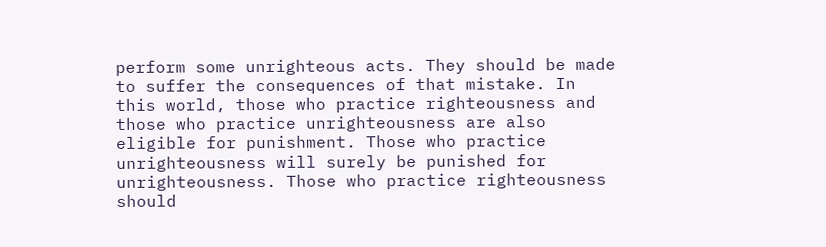perform some unrighteous acts. They should be made to suffer the consequences of that mistake. In this world, those who practice righteousness and those who practice unrighteousness are also eligible for punishment. Those who practice unrighteousness will surely be punished for unrighteousness. Those who practice righteousness should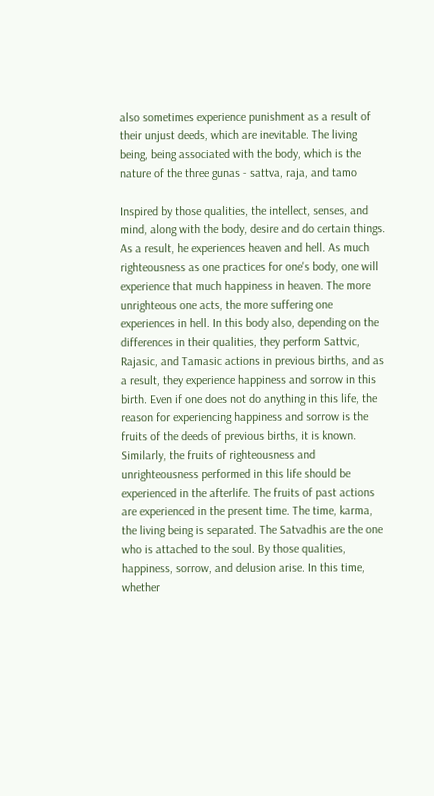also sometimes experience punishment as a result of their unjust deeds, which are inevitable. The living being, being associated with the body, which is the nature of the three gunas - sattva, raja, and tamo

Inspired by those qualities, the intellect, senses, and mind, along with the body, desire and do certain things. As a result, he experiences heaven and hell. As much righteousness as one practices for one's body, one will experience that much happiness in heaven. The more unrighteous one acts, the more suffering one experiences in hell. In this body also, depending on the differences in their qualities, they perform Sattvic, Rajasic, and Tamasic actions in previous births, and as a result, they experience happiness and sorrow in this birth. Even if one does not do anything in this life, the reason for experiencing happiness and sorrow is the fruits of the deeds of previous births, it is known. Similarly, the fruits of righteousness and unrighteousness performed in this life should be experienced in the afterlife. The fruits of past actions are experienced in the present time. The time, karma, the living being is separated. The Satvadhis are the one who is attached to the soul. By those qualities, happiness, sorrow, and delusion arise. In this time, whether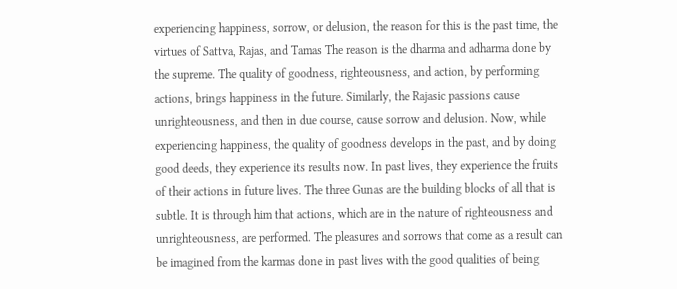experiencing happiness, sorrow, or delusion, the reason for this is the past time, the virtues of Sattva, Rajas, and Tamas The reason is the dharma and adharma done by the supreme. The quality of goodness, righteousness, and action, by performing actions, brings happiness in the future. Similarly, the Rajasic passions cause unrighteousness, and then in due course, cause sorrow and delusion. Now, while experiencing happiness, the quality of goodness develops in the past, and by doing good deeds, they experience its results now. In past lives, they experience the fruits of their actions in future lives. The three Gunas are the building blocks of all that is subtle. It is through him that actions, which are in the nature of righteousness and unrighteousness, are performed. The pleasures and sorrows that come as a result can be imagined from the karmas done in past lives with the good qualities of being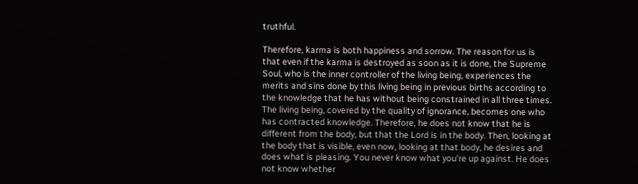truthful.

Therefore, karma is both happiness and sorrow. The reason for us is that even if the karma is destroyed as soon as it is done, the Supreme Soul, who is the inner controller of the living being, experiences the merits and sins done by this living being in previous births according to the knowledge that he has without being constrained in all three times. The living being, covered by the quality of ignorance, becomes one who has contracted knowledge. Therefore, he does not know that he is different from the body, but that the Lord is in the body. Then, looking at the body that is visible, even now, looking at that body, he desires and does what is pleasing. You never know what you're up against. He does not know whether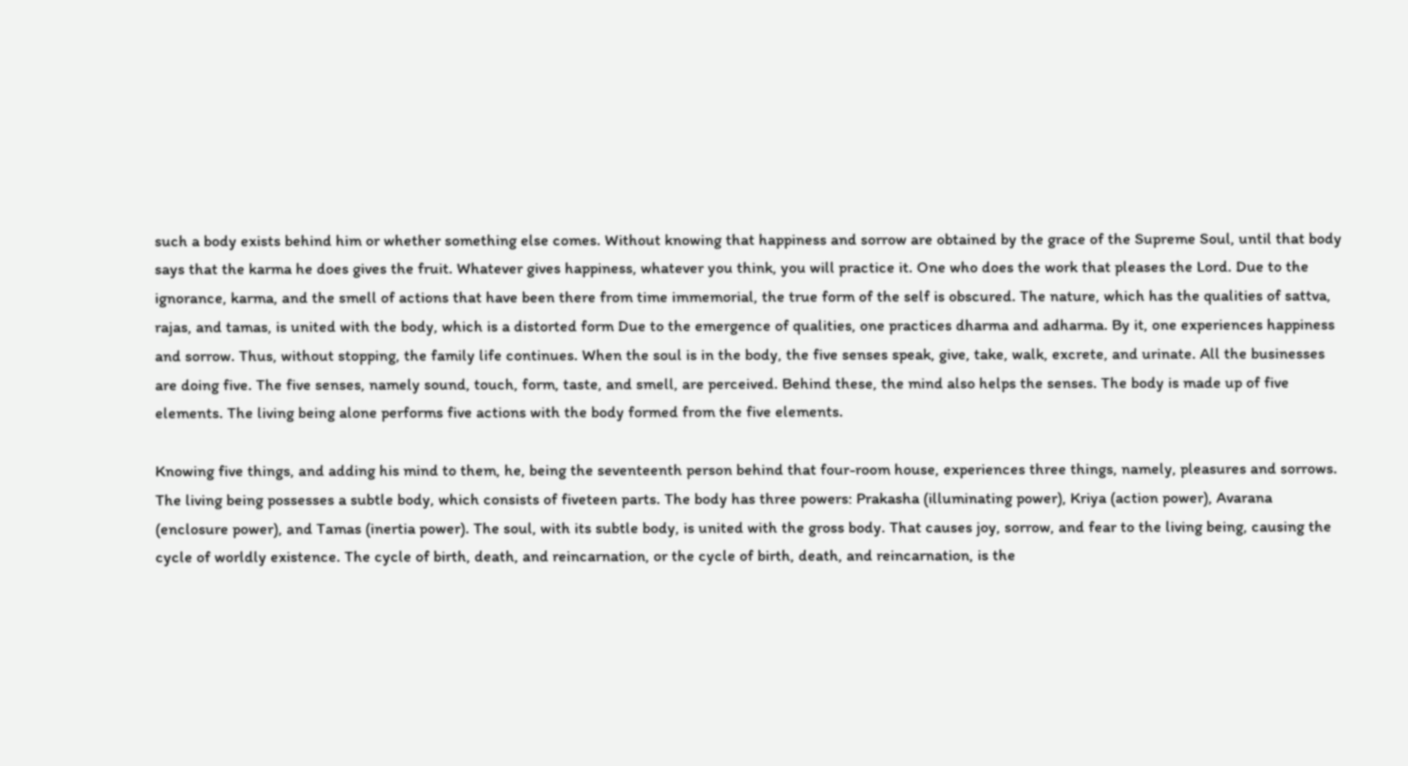such a body exists behind him or whether something else comes. Without knowing that happiness and sorrow are obtained by the grace of the Supreme Soul, until that body says that the karma he does gives the fruit. Whatever gives happiness, whatever you think, you will practice it. One who does the work that pleases the Lord. Due to the ignorance, karma, and the smell of actions that have been there from time immemorial, the true form of the self is obscured. The nature, which has the qualities of sattva, rajas, and tamas, is united with the body, which is a distorted form Due to the emergence of qualities, one practices dharma and adharma. By it, one experiences happiness and sorrow. Thus, without stopping, the family life continues. When the soul is in the body, the five senses speak, give, take, walk, excrete, and urinate. All the businesses are doing five. The five senses, namely sound, touch, form, taste, and smell, are perceived. Behind these, the mind also helps the senses. The body is made up of five elements. The living being alone performs five actions with the body formed from the five elements.

Knowing five things, and adding his mind to them, he, being the seventeenth person behind that four-room house, experiences three things, namely, pleasures and sorrows. The living being possesses a subtle body, which consists of fiveteen parts. The body has three powers: Prakasha (illuminating power), Kriya (action power), Avarana (enclosure power), and Tamas (inertia power). The soul, with its subtle body, is united with the gross body. That causes joy, sorrow, and fear to the living being, causing the cycle of worldly existence. The cycle of birth, death, and reincarnation, or the cycle of birth, death, and reincarnation, is the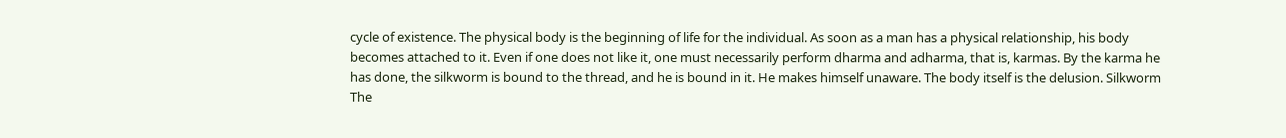cycle of existence. The physical body is the beginning of life for the individual. As soon as a man has a physical relationship, his body becomes attached to it. Even if one does not like it, one must necessarily perform dharma and adharma, that is, karmas. By the karma he has done, the silkworm is bound to the thread, and he is bound in it. He makes himself unaware. The body itself is the delusion. Silkworm The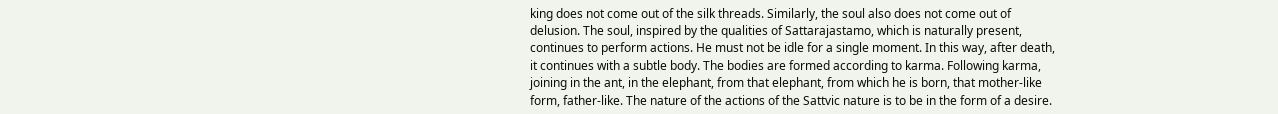king does not come out of the silk threads. Similarly, the soul also does not come out of delusion. The soul, inspired by the qualities of Sattarajastamo, which is naturally present, continues to perform actions. He must not be idle for a single moment. In this way, after death, it continues with a subtle body. The bodies are formed according to karma. Following karma, joining in the ant, in the elephant, from that elephant, from which he is born, that mother-like form, father-like. The nature of the actions of the Sattvic nature is to be in the form of a desire.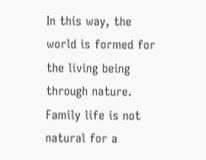In this way, the world is formed for the living being through nature. Family life is not natural for a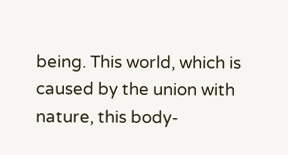being. This world, which is caused by the union with nature, this body-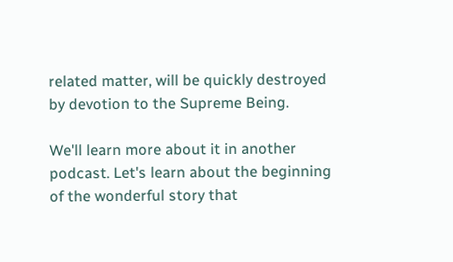related matter, will be quickly destroyed by devotion to the Supreme Being.

We'll learn more about it in another podcast. Let's learn about the beginning of the wonderful story that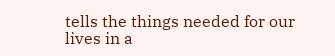tells the things needed for our lives in a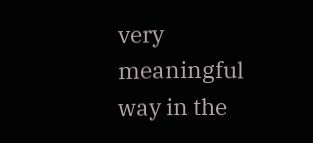very meaningful way in the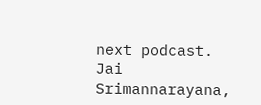next podcast. Jai Srimannarayana,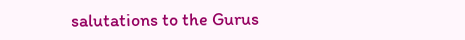salutations to the Gurus